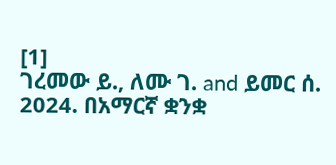[1]
ገረመው ይ., ለሙ ገ. and ይመር ሰ. 2024. በአማርኛ ቋንቋ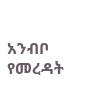አንብቦ የመረዳት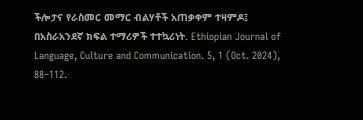ችሎታና የራስመር መማር ብልሃቶች አጠቃቀም ተዛምዶ፤ በአስራአንደኛ ክፍል ተማሪዎች ተተኳሪነት. Ethiopian Journal of Language, Culture and Communication. 5, 1 (Oct. 2024), 88–112.